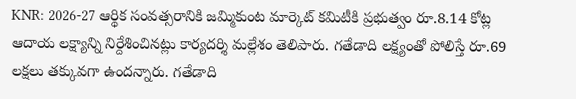KNR: 2026-27 ఆర్థిక సంవత్సరానికి జమ్మికుంట మార్కెట్ కమిటీకి ప్రభుత్వం రూ.8.14 కోట్ల ఆదాయ లక్ష్యాన్ని నిర్దేశించినట్లు కార్యదర్శి మల్లేశం తెలిపారు. గతేడాది లక్ష్యంతో పోలిస్తే రూ.69 లక్షలు తక్కువగా ఉందన్నారు. గతేడాది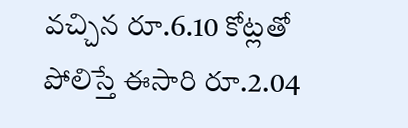వచ్చిన రూ.6.10 కోట్లతో పోలిస్తే ఈసారి రూ.2.04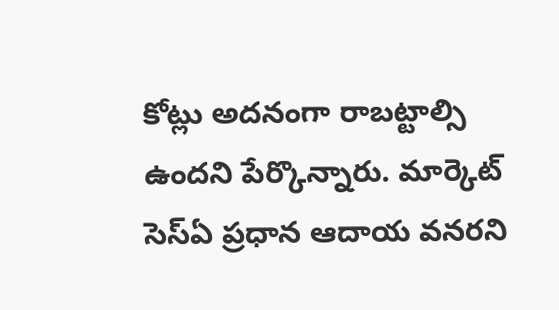కోట్లు అదనంగా రాబట్టాల్సి ఉందని పేర్కొన్నారు. మార్కెట్ సెస్ఏ ప్రధాన ఆదాయ వనరని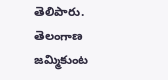తెలిపారు.
తెలంగాణ
జమ్మికుంట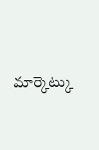మార్కెట్కు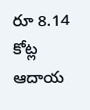రూ 8.14 కోట్ల ఆదాయ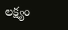లక్ష్యం